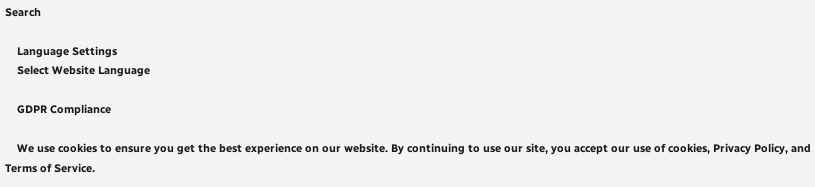Search

    Language Settings
    Select Website Language

    GDPR Compliance

    We use cookies to ensure you get the best experience on our website. By continuing to use our site, you accept our use of cookies, Privacy Policy, and Terms of Service.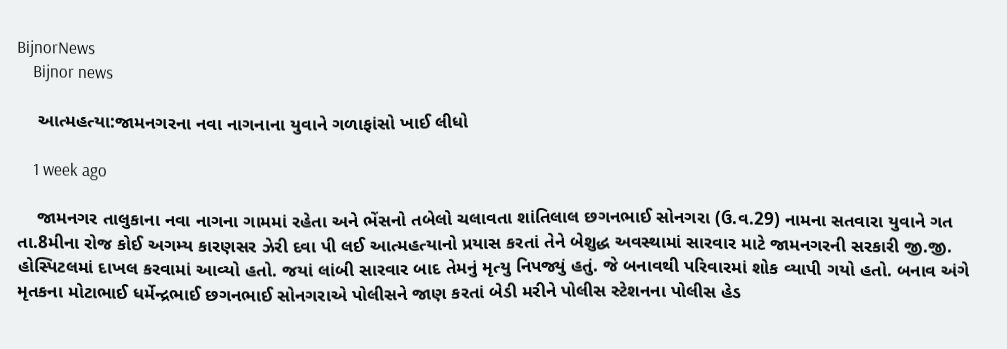BijnorNews
    Bijnor news

    આત્મહત્યા:જામનગરના નવા નાગનાના યુવાને ગળાફાંસો ખાઈ લીધો

    1 week ago

    જામનગર તાલુકાના નવા નાગના ગામમાં રહેતા અને ભેંસનો તબેલો ચલાવતા શાંતિલાલ છગનભાઈ સોનગરા (ઉ.વ.29) નામના સતવારા યુવાને ગત તા.8મીના રોજ કોઈ અગમ્ય કારણસર ઝેરી દવા પી લઈ આત્મહત્યાનો પ્રયાસ કરતાં તેને બેશુદ્ધ અવસ્થામાં સારવાર માટે જામનગરની સરકારી જી.જી. હોસ્પિટલમાં દાખલ કરવામાં આવ્યો હતો. જયાં લાંબી સારવાર બાદ તેમનું મૃત્યુ નિપજ્યું હતું. જે બનાવથી પરિવારમાં શોક વ્યાપી ગયો હતો. બનાવ અંગે મૃતકના મોટાભાઈ ધર્મેન્દ્રભાઈ છગનભાઈ સોનગરાએ પોલીસને જાણ કરતાં બેડી મરીને પોલીસ સ્ટેશનના પોલીસ હેડ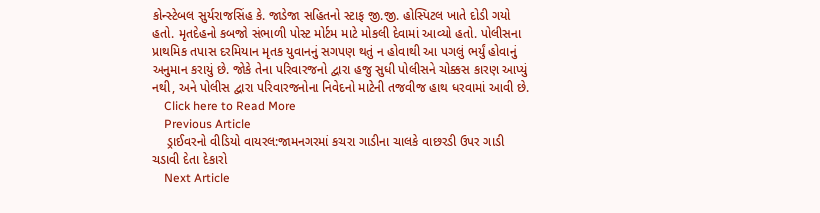કોન્સ્ટેબલ સુર્યરાજસિંહ કે. જાડેજા સહિતનો સ્ટાફ જી.જી. હોસ્પિટલ ખાતે દોડી ગયો હતો. મૃતદેહનો કબજો સંભાળી પોસ્ટ મોર્ટમ માટે મોકલી દેવામાં આવ્યો હતો. પોલીસના પ્રાથમિક તપાસ દરમિયાન મૃતક યુવાનનું સગપણ થતું ન હોવાથી આ પગલું ભર્યું હોવાનું અનુમાન કરાયું છે. જોકે તેના પરિવારજનો દ્વારા હજુ સુધી પોલીસને ચોક્કસ કારણ આપ્યું નથી, અને પોલીસ દ્વારા પરિવારજનોના નિવેદનો માટેની તજવીજ હાથ ધરવામાં આવી છે.
    Click here to Read More
    Previous Article
    ડ્રાઈવરનો વીડિયો વાયરલ:જામનગરમાં કચરા ગાડીના ચાલકે વાછરડી ઉપર ગાડી ચડાવી દેતા દેકારો
    Next Article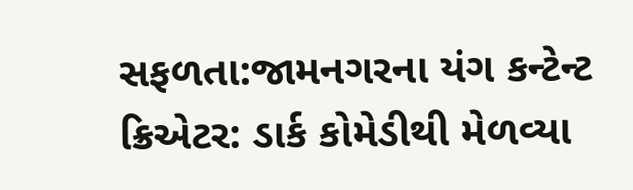સફળતા:જામનગરના યંગ કન્ટેન્ટ ક્રિએટર: ડાર્ક કોમેડીથી મેળવ્યા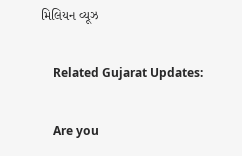મિલિયન વ્યૂઝ

    Related Gujarat Updates:

    Are you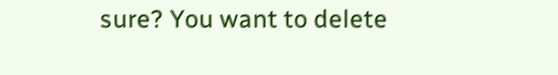sure? You want to delete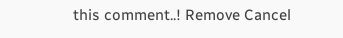this comment..! Remove Cancel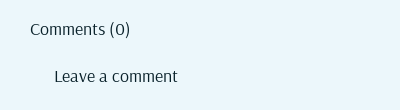Comments (0)

      Leave a comment